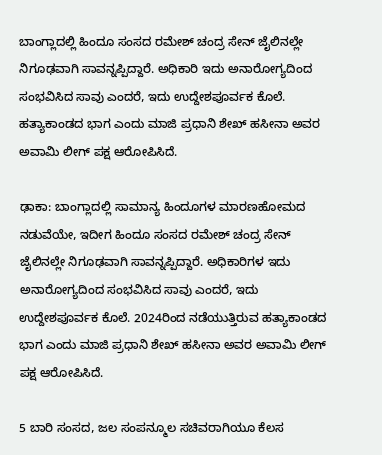ಬಾಂಗ್ಲಾದಲ್ಲಿ ಹಿಂದೂ ಸಂಸದ ರಮೇಶ್‌ ಚಂದ್ರ ಸೇನ್‌ ಜೈಲಿನಲ್ಲೇ ನಿಗೂಢವಾಗಿ ಸಾವನ್ನಪ್ಪಿದ್ದಾರೆ. ಅಧಿಕಾರಿ ಇದು ಅನಾರೋಗ್ಯದಿಂದ ಸಂಭವಿಸಿದ ಸಾವು ಎಂದರೆ, ಇದು ಉದ್ದೇಶಪೂರ್ವಕ ಕೊಲೆ. ಹತ್ಯಾಕಾಂಡದ ಭಾಗ ಎಂದು ಮಾಜಿ ಪ್ರಧಾನಿ ಶೇಖ್‌ ಹಸೀನಾ ಅವರ ಅವಾಮಿ ಲೀಗ್‌ ಪಕ್ಷ ಆರೋಪಿಸಿದೆ.

ಢಾಕಾ: ಬಾಂಗ್ಲಾದಲ್ಲಿ ಸಾಮಾನ್ಯ ಹಿಂದೂಗಳ ಮಾರಣಹೋಮದ ನಡುವೆಯೇ, ಇದೀಗ ಹಿಂದೂ ಸಂಸದ ರಮೇಶ್‌ ಚಂದ್ರ ಸೇನ್‌ ಜೈಲಿನಲ್ಲೇ ನಿಗೂಢವಾಗಿ ಸಾವನ್ನಪ್ಪಿದ್ದಾರೆ. ಅಧಿಕಾರಿಗಳ ಇದು ಅನಾರೋಗ್ಯದಿಂದ ಸಂಭವಿಸಿದ ಸಾವು ಎಂದರೆ, ಇದು ಉದ್ದೇಶಪೂರ್ವಕ ಕೊಲೆ. 2024ರಿಂದ ನಡೆಯುತ್ತಿರುವ ಹತ್ಯಾಕಾಂಡದ ಭಾಗ ಎಂದು ಮಾಜಿ ಪ್ರಧಾನಿ ಶೇಖ್‌ ಹಸೀನಾ ಅವರ ಅವಾಮಿ ಲೀಗ್‌ ಪಕ್ಷ ಆರೋಪಿಸಿದೆ.

5 ಬಾರಿ ಸಂಸದ, ಜಲ ಸಂಪನ್ಮೂಲ ಸಚಿವರಾಗಿಯೂ ಕೆಲಸ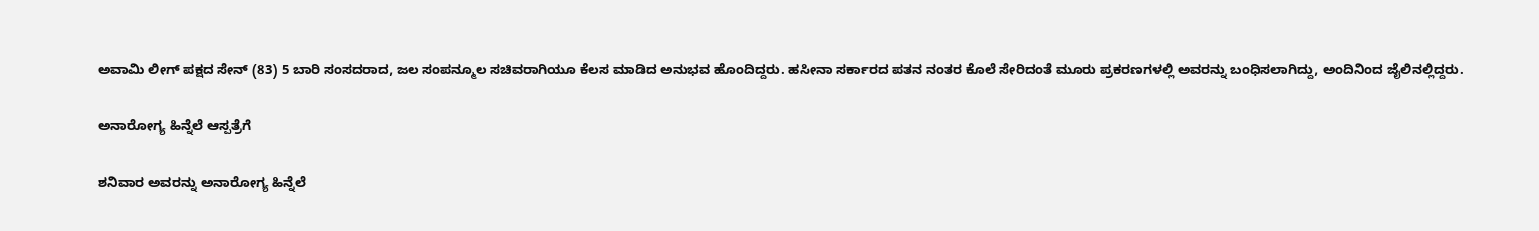ಅವಾಮಿ ಲೀಗ್‌ ಪಕ್ಷದ ಸೇನ್‌ (83) 5 ಬಾರಿ ಸಂಸದರಾದ, ಜಲ ಸಂಪನ್ಮೂಲ ಸಚಿವರಾಗಿಯೂ ಕೆಲಸ ಮಾಡಿದ ಅನುಭವ ಹೊಂದಿದ್ದರು. ಹಸೀನಾ ಸರ್ಕಾರದ ಪತನ ನಂತರ ಕೊಲೆ ಸೇರಿದಂತೆ ಮೂರು ಪ್ರಕರಣಗಳಲ್ಲಿ ಅವರನ್ನು ಬಂಧಿಸಲಾಗಿದ್ದು, ಅಂದಿನಿಂದ ಜೈಲಿನಲ್ಲಿದ್ದರು.

ಅನಾರೋಗ್ಯ ಹಿನ್ನೆಲೆ ಆಸ್ಪತ್ರೆಗೆ

ಶನಿವಾರ ಅವರನ್ನು ಅನಾರೋಗ್ಯ ಹಿನ್ನೆಲೆ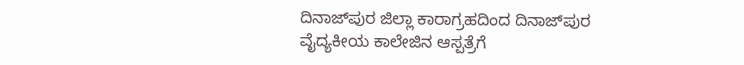ದಿನಾಜ್‌ಪುರ ಜಿಲ್ಲಾ ಕಾರಾಗ್ರಹದಿಂದ ದಿನಾಜ್‌ಪುರ ವೈದ್ಯಕೀಯ ಕಾಲೇಜಿನ ಆಸ್ಪತ್ರೆಗೆ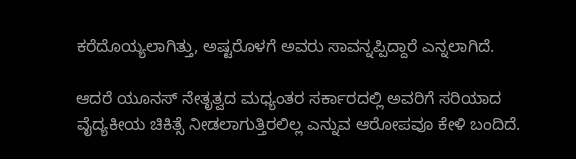ಕರೆದೊಯ್ಯಲಾಗಿತ್ತು, ಅಷ್ಟರೊಳಗೆ ಅವರು ಸಾವನ್ನಪ್ಪಿದ್ದಾರೆ ಎನ್ನಲಾಗಿದೆ.

ಆದರೆ ಯೂನಸ್‌ ನೇತೃತ್ವದ ಮಧ್ಯಂತರ ಸರ್ಕಾರದಲ್ಲಿ ಅವರಿಗೆ ಸರಿಯಾದ ವೈದ್ಯಕೀಯ ಚಿಕಿತ್ಸೆ ನೀಡಲಾಗುತ್ತಿರಲಿಲ್ಲ ಎನ್ನುವ ಆರೋಪವೂ ಕೇಳಿ ಬಂದಿದೆ.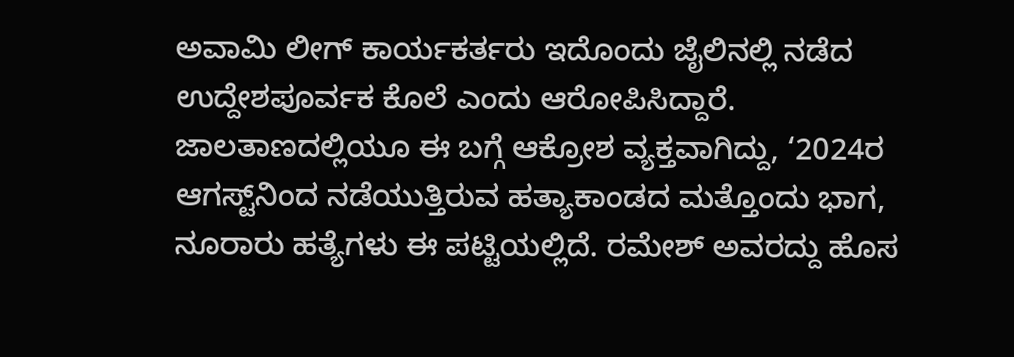ಅವಾಮಿ ಲೀಗ್‌ ಕಾರ್ಯಕರ್ತರು ಇದೊಂದು ಜೈಲಿನಲ್ಲಿ ನಡೆದ ಉದ್ದೇಶಪೂರ್ವಕ ಕೊಲೆ ಎಂದು ಆರೋಪಿಸಿದ್ದಾರೆ. ಜಾಲತಾಣದಲ್ಲಿಯೂ ಈ ಬಗ್ಗೆ ಆಕ್ರೋಶ ವ್ಯಕ್ತವಾಗಿದ್ದು, ‘2024ರ ಆಗಸ್ಟ್‌ನಿಂದ ನಡೆಯುತ್ತಿರುವ ಹತ್ಯಾಕಾಂಡದ ಮತ್ತೊಂದು ಭಾಗ, ನೂರಾರು ಹತ್ಯೆಗಳು ಈ ಪಟ್ಟಿಯಲ್ಲಿದೆ. ರಮೇಶ್‌ ಅವರದ್ದು ಹೊಸ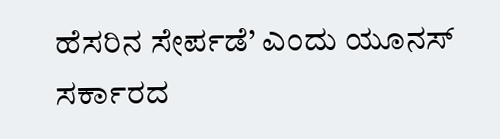ಹೆಸರಿನ ಸೇರ್ಪಡೆ’ ಎಂದು ಯೂನಸ್‌ ಸರ್ಕಾರದ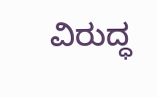ವಿರುದ್ಧ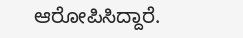ಆರೋಪಿಸಿದ್ದಾರೆ.